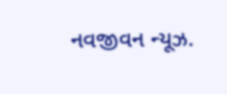નવજીવન ન્યૂઝ.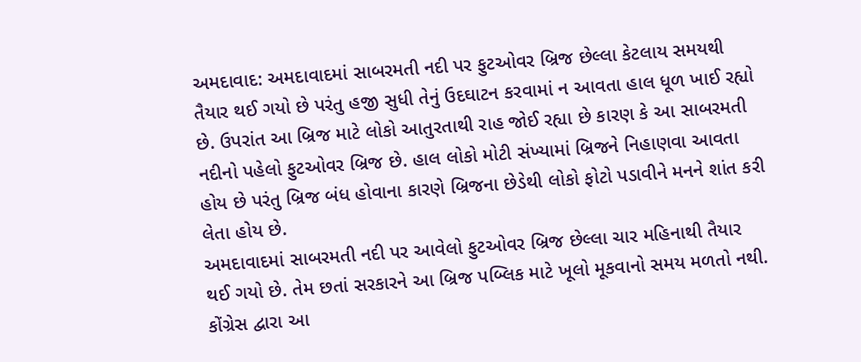અમદાવાદ: અમદાવાદમાં સાબરમતી નદી પર ફુટઓવર બ્રિજ છેલ્લા કેટલાય સમયથી તૈયાર થઈ ગયો છે પરંતુ હજી સુધી તેનું ઉદઘાટન કરવામાં ન આવતા હાલ ધૂળ ખાઈ રહ્યો છે. ઉપરાંત આ બ્રિજ માટે લોકો આતુરતાથી રાહ જોઈ રહ્યા છે કારણ કે આ સાબરમતી નદીનો પહેલો ફુટઓવર બ્રિજ છે. હાલ લોકો મોટી સંખ્યામાં બ્રિજને નિહાણવા આવતા હોય છે પરંતુ બ્રિજ બંધ હોવાના કારણે બ્રિજના છેડેથી લોકો ફોટો પડાવીને મનને શાંત કરી લેતા હોય છે.
અમદાવાદમાં સાબરમતી નદી પર આવેલો ફુટઓવર બ્રિજ છેલ્લા ચાર મહિનાથી તૈયાર થઈ ગયો છે. તેમ છતાં સરકારને આ બ્રિજ પબ્લિક માટે ખૂલો મૂકવાનો સમય મળતો નથી. કોંગ્રેસ દ્વારા આ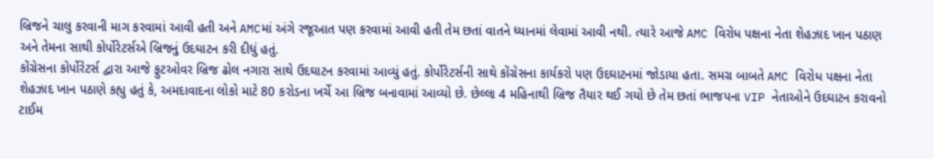બ્રિજને ચાલુ કરવાની માગ કરવામાં આવી હતી અને AMCમાં અંગે રજૂઆત પણ કરવામાં આવી હતી તેમ છતાં વાતને ધ્યાનમાં લેવામાં આવી નથી. ત્યારે આજે AMC વિરોધ પક્ષના નેતા શેહઝાદ ખાન પઠાણ અને તેમના સાથી કોર્પોરેટર્સએ બ્રિજનું ઉદઘાટન કરી દીધું હતું.
કોંગ્રેસના કોર્પોરેટર્સ દ્વારા આજે ફુટઓવર બ્રિજ ઢોલ નગારા સાથે ઉદઘાટન કરવામાં આવ્યું હતું. કોર્પોરેટર્સની સાથે કોંગ્રેસના કાર્યકરો પણ ઉદઘાટનમાં જોડાયા હતા. સમગ્ર બાબતે AMC વિરોધ પક્ષના નેતા શેહઝાદ ખાન પઠાણે કહ્યુ હતું કે, અમદાવાદના લોકો માટે 80 કરોડના ખર્ચે આ બ્રિજ બનાવામાં આવ્યો છે. છેલ્લા 4 મહિનાથી બ્રિજ તૈયાર થઈ ગયો છે તેમ છતાં ભાજપના VIP નેતાઓને ઉદઘાટન કરાવનો ટાઈમ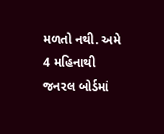મળતો નથી. અમે 4 મહિનાથી જનરલ બોર્ડમાં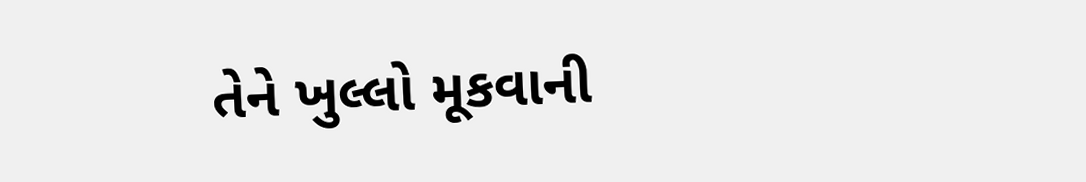તેને ખુલ્લો મૂકવાની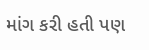માંગ કરી હતી પણ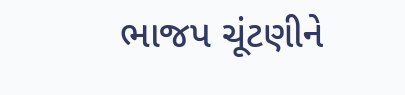ભાજપ ચૂંટણીને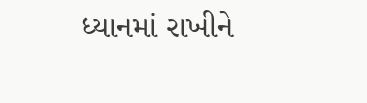ધ્યાનમાં રાખીને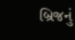બ્રિજનું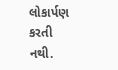લોકાર્પણ કરતી નથી.